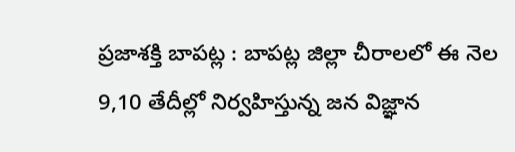ప్రజాశక్తి బాపట్ల : బాపట్ల జిల్లా చీరాలలో ఈ నెల 9,10 తేదీల్లో నిర్వహిస్తున్న జన విజ్ఞాన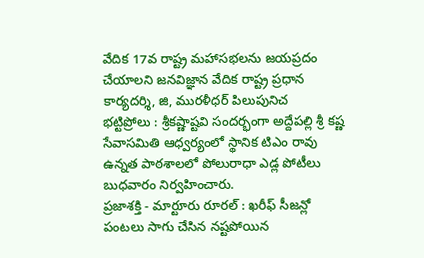వేదిక 17వ రాష్ట్ర మహాసభలను జయప్రదం చేయాలని జనవిజ్ఞాన వేదిక రాష్ట్ర ప్రధాన కార్యదర్శి, జి, మురళీధర్ పిలుపునిచ
భట్టిప్రోలు : శ్రీకష్ణాష్టవి సందర్భంగా అద్దేపల్లి శ్రీ కష్ణ సేవాసమితి ఆధ్వర్యంలో స్థానిక టిఎం రావు ఉన్నత పాఠశాలలో పోలురాధా ఎడ్ల పోటీలు బుధవారం నిర్వహించారు.
ప్రజాశక్తి - మార్టూరు రూరల్ : ఖరీఫ్ సీజన్లో పంటలు సాగు చేసిన నష్టపోయిన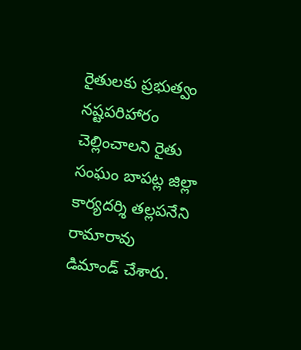రైతులకు ప్రభుత్వం నష్టపరిహారం చెల్లించాలని రైతు సంఘం బాపట్ల జిల్లా కార్యదర్శి తల్లపనేని రామారావు డిమాండ్ చేశారు.